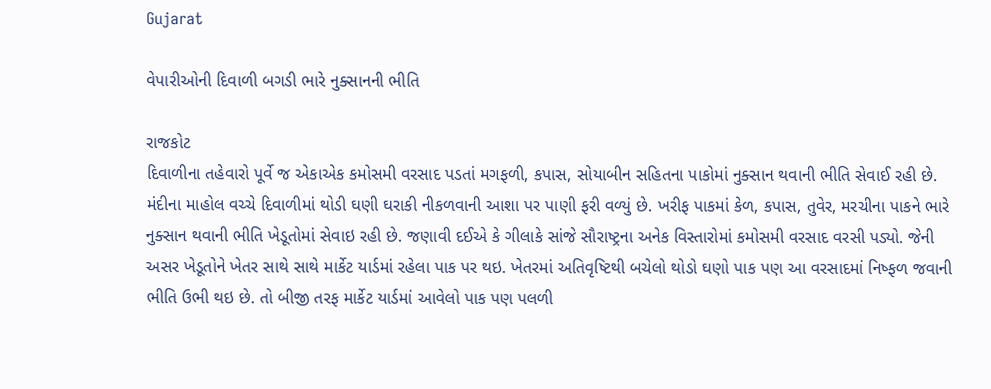Gujarat

વેપારીઓની દિવાળી બગડી ભારે નુક્સાનની ભીતિ

રાજકોટ
દિવાળીના તહેવારો પૂર્વે જ એકાએક કમોસમી વરસાદ પડતાં મગફળી, કપાસ, સોયાબીન સહિતના પાકોમાં નુક્સાન થવાની ભીતિ સેવાઈ રહી છે. મંદીના માહોલ વચ્ચે દિવાળીમાં થોડી ઘણી ઘરાકી નીકળવાની આશા પર પાણી ફરી વળ્યું છે. ખરીફ પાકમાં કેળ, કપાસ, તુવેર, મરચીના પાકને ભારે નુક્સાન થવાની ભીતિ ખેડૂતોમાં સેવાઇ રહી છે. જણાવી દઈએ કે ગીલાકે સાંજે સૌરાષ્ટ્રના અનેક વિસ્તારોમાં કમોસમી વરસાદ વરસી પડ્યો. જેની અસર ખેડૂતોને ખેતર સાથે સાથે માર્કેટ યાર્ડમાં રહેલા પાક પર થઇ. ખેતરમાં અતિવૃષ્ટિથી બચેલો થોડો ઘણો પાક પણ આ વરસાદમાં નિષ્ફળ જવાની ભીતિ ઉભી થઇ છે. તો બીજી તરફ માર્કેટ યાર્ડમાં આવેલો પાક પણ પલળી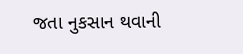જતા નુકસાન થવાની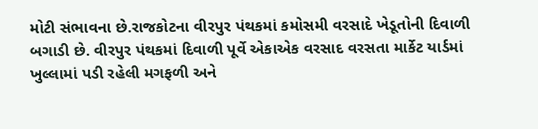મોટી સંભાવના છે.રાજકોટના વીરપુર પંથકમાં કમોસમી વરસાદે ખેડૂતોની દિવાળી બગાડી છે. વીરપુર પંથકમાં દિવાળી પૂર્વે એકાએક વરસાદ વરસતા માર્કેટ યાર્ડમાં ખુલ્લામાં પડી રહેલી મગફળી અને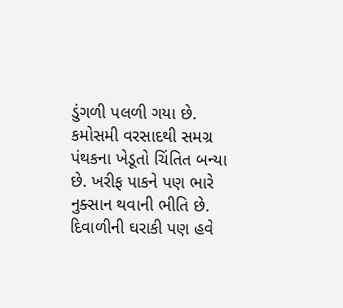ડુંગળી પલળી ગયા છે. કમોસમી વરસાદથી સમગ્ર પંથકના ખેડૂતો ચિંતિત બન્યા છે. ખરીફ પાકને પણ ભારે નુક્સાન થવાની ભીતિ છે. દિવાળીની ઘરાકી પણ હવે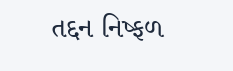તદ્દન નિષ્ફળ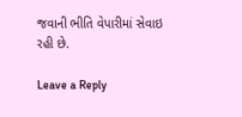જવાની ભીતિ વેપારીમાં સેવાઇ રહી છે.

Leave a Reply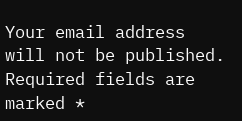Your email address will not be published. Required fields are marked *